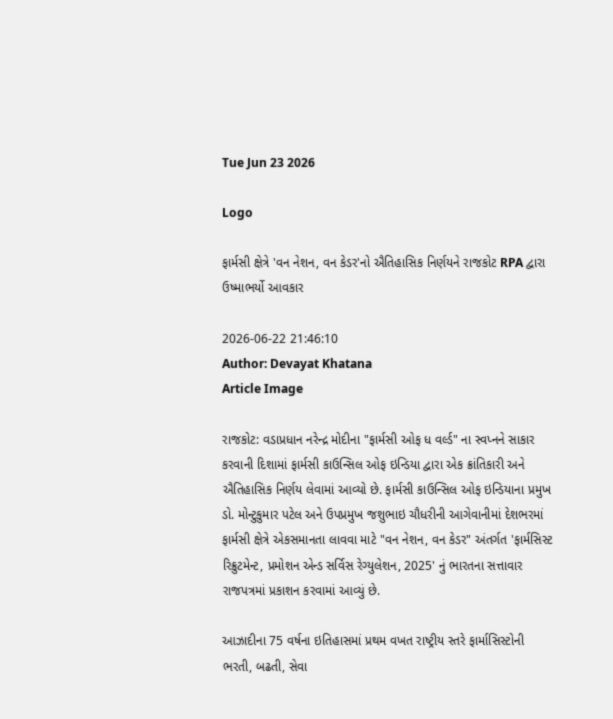Tue Jun 23 2026

Logo

ફાર્મસી ક્ષેત્રે 'વન નેશન, વન કેડર'નો ઐતિહાસિક નિર્ણયને રાજકોટ RPA દ્વારા ઉષ્માભર્યો આવકાર

2026-06-22 21:46:10
Author: Devayat Khatana
Article Image

રાજકોટ: વડાપ્રધાન નરેન્દ્ર મોદીના "ફાર્મસી ઓફ ધ વર્લ્ડ" ના સ્વપ્નને સાકાર કરવાની દિશામાં ફાર્મસી કાઉન્સિલ ઓફ ઇન્ડિયા દ્વારા એક ક્રાંતિકારી અને ઐતિહાસિક નિર્ણય લેવામાં આવ્યો છે. ફાર્મસી કાઉન્સિલ ઓફ ઇન્ડિયાના પ્રમુખ ડો. મોન્ટુકુમાર પટેલ અને ઉપપ્રમુખ જશુભાઇ ચૌધરીની આગેવાનીમાં દેશભરમાં ફાર્મસી ક્ષેત્રે એકસમાનતા લાવવા માટે "વન નેશન, વન કેડર" અંતર્ગત 'ફાર્મસિસ્ટ રિક્રુટમેન્ટ, પ્રમોશન એન્ડ સર્વિસ રેગ્યુલેશન, 2025' નું ભારતના સત્તાવાર રાજપત્રમાં પ્રકાશન કરવામાં આવ્યું છે.

આઝાદીના 75 વર્ષના ઇતિહાસમાં પ્રથમ વખત રાષ્ટ્રીય સ્તરે ફાર્માસિસ્ટોની ભરતી, બઢતી, સેવા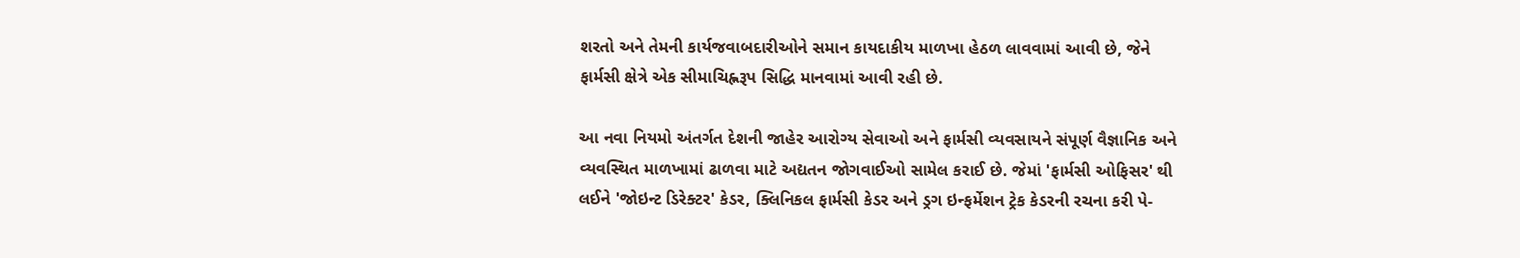શરતો અને તેમની કાર્યજવાબદારીઓને સમાન કાયદાકીય માળખા હેઠળ લાવવામાં આવી છે, જેને ફાર્મસી ક્ષેત્રે એક સીમાચિહ્નરૂપ સિદ્ધિ માનવામાં આવી રહી છે.

આ નવા નિયમો અંતર્ગત દેશની જાહેર આરોગ્ય સેવાઓ અને ફાર્મસી વ્યવસાયને સંપૂર્ણ વૈજ્ઞાનિક અને વ્યવસ્થિત માળખામાં ઢાળવા માટે અદ્યતન જોગવાઈઓ સામેલ કરાઈ છે. જેમાં 'ફાર્મસી ઓફિસર' થી લઈને 'જોઇન્ટ ડિરેક્ટર' કેડર, ક્લિનિકલ ફાર્મસી કેડર અને ડ્રગ ઇન્ફર્મેશન ટ્રેક કેડરની રચના કરી પે-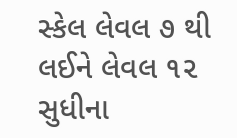સ્કેલ લેવલ ૭ થી લઈને લેવલ ૧૨ સુધીના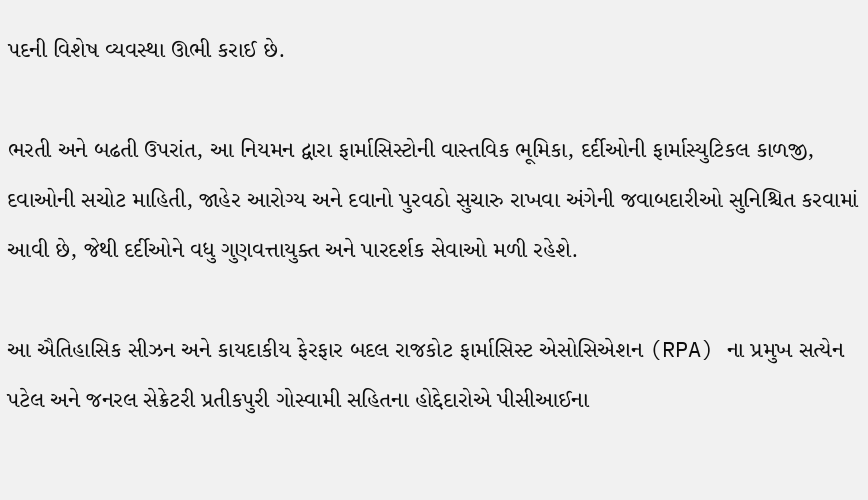પદની વિશેષ વ્યવસ્થા ઊભી કરાઈ છે.

ભરતી અને બઢતી ઉપરાંત, આ નિયમન દ્વારા ફાર્માસિસ્ટોની વાસ્તવિક ભૂમિકા, દર્દીઓની ફાર્માસ્યુટિકલ કાળજી, દવાઓની સચોટ માહિતી, જાહેર આરોગ્ય અને દવાનો પુરવઠો સુચારુ રાખવા અંગેની જવાબદારીઓ સુનિશ્ચિત કરવામાં આવી છે, જેથી દર્દીઓને વધુ ગુણવત્તાયુક્ત અને પારદર્શક સેવાઓ મળી રહેશે.

આ ઐતિહાસિક સીઝન અને કાયદાકીય ફેરફાર બદલ રાજકોટ ફાર્માસિસ્ટ એસોસિએશન (RPA) ના પ્રમુખ સત્યેન પટેલ અને જનરલ સેક્રેટરી પ્રતીકપુરી ગોસ્વામી સહિતના હોદ્દેદારોએ પીસીઆઈના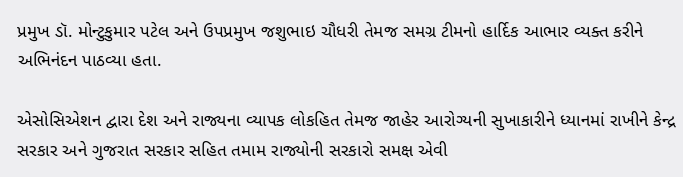પ્રમુખ ડૉ. મોન્ટુકુમાર પટેલ અને ઉપપ્રમુખ જશુભાઇ ચૌધરી તેમજ સમગ્ર ટીમનો હાર્દિક આભાર વ્યક્ત કરીને અભિનંદન પાઠવ્યા હતા.

એસોસિએશન દ્વારા દેશ અને રાજ્યના વ્યાપક લોકહિત તેમજ જાહેર આરોગ્યની સુખાકારીને ધ્યાનમાં રાખીને કેન્દ્ર સરકાર અને ગુજરાત સરકાર સહિત તમામ રાજ્યોની સરકારો સમક્ષ એવી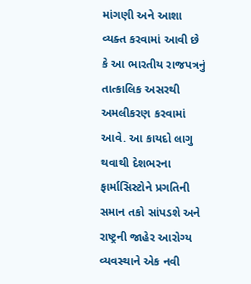માંગણી અને આશા વ્યક્ત કરવામાં આવી છે કે આ ભારતીય રાજપત્રનું તાત્કાલિક અસરથી અમલીકરણ કરવામાં આવે. આ કાયદો લાગુ થવાથી દેશભરના ફાર્માસિસ્ટોને પ્રગતિની સમાન તકો સાંપડશે અને રાષ્ટ્રની જાહેર આરોગ્ય વ્યવસ્થાને એક નવી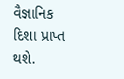વૈજ્ઞાનિક દિશા પ્રાપ્ત થશે.